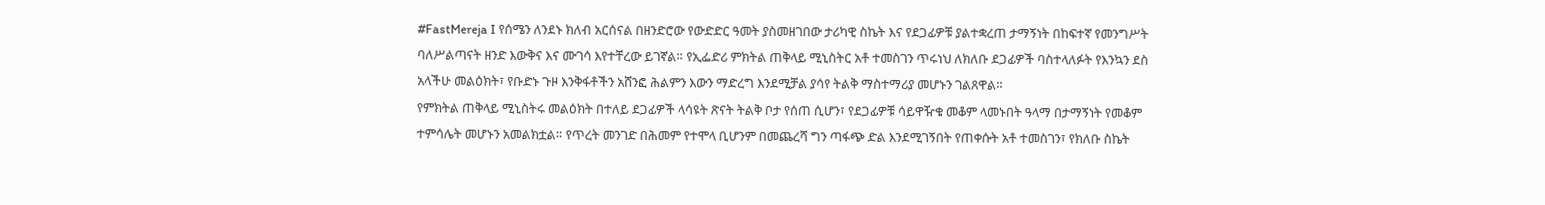#FastMereja I የሰሜን ለንደኑ ክለብ አርሰናል በዘንድሮው የውድድር ዓመት ያስመዘገበው ታሪካዊ ስኬት እና የደጋፊዎቹ ያልተቋረጠ ታማኝነት በከፍተኛ የመንግሥት ባለሥልጣናት ዘንድ እውቅና እና ሙገሳ እየተቸረው ይገኛል። የኢፌድሪ ምክትል ጠቅላይ ሚኒስትር አቶ ተመስገን ጥሩነህ ለክለቡ ደጋፊዎች ባስተላለፉት የእንኳን ደስ አላችሁ መልዕክት፣ የቡድኑ ጉዞ እንቅፋቶችን አሸንፎ ሕልምን እውን ማድረግ እንደሚቻል ያሳየ ትልቅ ማስተማሪያ መሆኑን ገልጸዋል።
የምክትል ጠቅላይ ሚኒስትሩ መልዕክት በተለይ ደጋፊዎች ላሳዩት ጽናት ትልቅ ቦታ የሰጠ ሲሆን፣ የደጋፊዎቹ ሳይዋዥቁ መቆም ላመኑበት ዓላማ በታማኝነት የመቆም ተምሳሌት መሆኑን አመልክቷል። የጥረት መንገድ በሕመም የተሞላ ቢሆንም በመጨረሻ ግን ጣፋጭ ድል እንደሚገኝበት የጠቀሱት አቶ ተመስገን፣ የክለቡ ስኬት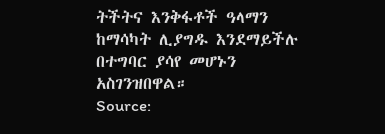ትችትና እንቅፋቶች ዓላማን ከማሳካት ሊያግዱ እንደማይችሉ በተግባር ያሳየ መሆኑን አስገንዝበዋል።
Source: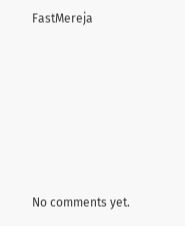FastMereja









No comments yet.